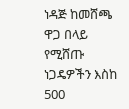ነዳጅ ከመሸጫ ዋጋ በላይ የሚሸጡ ነጋዴዎችን እስከ 500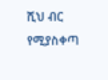ሺህ ብር የሚያስቀጣ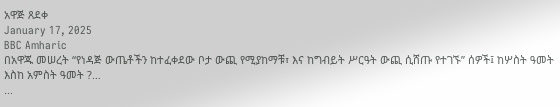አዋጅ ጸደቀ
January 17, 2025
BBC Amharic
በአዋጁ መሠረት “የነዳጅ ውጤቶችን ከተፈቀደው ቦታ ውጪ የሚያከማቹ፣ እና ከግብይት ሥርዓት ውጪ ሲሸጡ የተገኙ” ሰዎች፤ ከሦስት ዓመት እስከ አምስት ዓመት ?…
...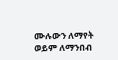ሙሉውን ለማየት ወይም ለማንበብ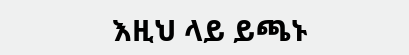እዚህ ላይ ይጫኑ